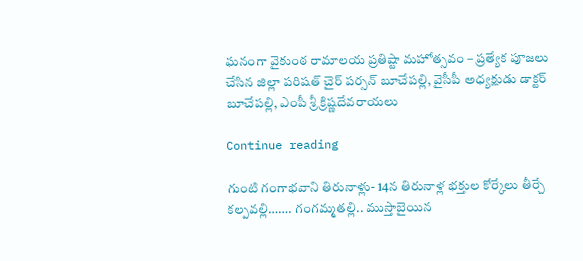ఘనంగా వైకుంఠ రామాలయ ప్రతిష్టా మహోత్సవం – ప్రత్యేక పూజలు చేసిన జిల్లా పరిషత్ చైర్ పర్సన్ బూచేపల్లి, వైసీపీ అధ్యక్షుడు డాక్టర్ బూచేపల్లి, ఎంపీ శ్రీ క్రిష్ణదేవరాయలు

Continue reading

గుంటి గంగాభవాని తిరునాళ్లు- 14న తిరునాళ్ల భక్తుల కోర్కేలు తీర్చే కల్పవల్లి……. గంగమ్మతల్లి.. ముస్తాబైయిన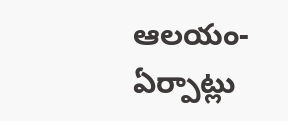ఆలయం- ఏర్పాట్లు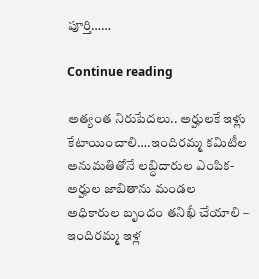పూర్తి……

Continue reading

అత్యంత నిరుపేద‌లు.. అర్హుల‌కే ఇళ్లు కేటాయించాలి….ఇందిర‌మ్మ క‌మిటీల అనుమ‌తితోనే ల‌బ్ధిదారుల ఎంపిక‌- అర్హుల జాబితాను మండ‌ల అధికారుల బృందం త‌నిఖీ చేయాలి – ఇందిర‌మ్మ ఇళ్ల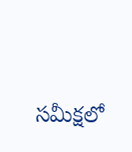స‌మీక్ష‌లో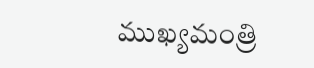ముఖ్య‌మంత్రి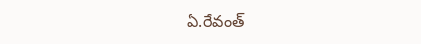ఏ.రేవంత్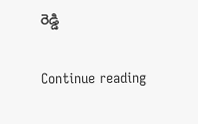రెడ్డి

Continue reading